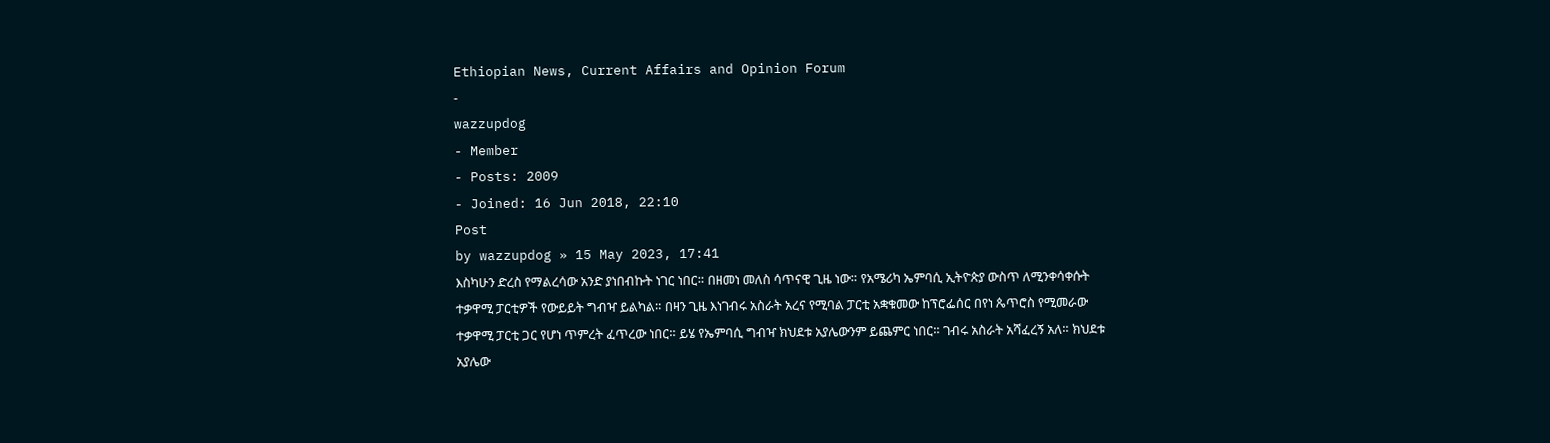Ethiopian News, Current Affairs and Opinion Forum
-
wazzupdog
- Member
- Posts: 2009
- Joined: 16 Jun 2018, 22:10
Post
by wazzupdog » 15 May 2023, 17:41
እስካሁን ድረስ የማልረሳው አንድ ያነበብኩት ነገር ነበር። በዘመነ መለስ ሳጥናዊ ጊዜ ነው። የአሜሪካ ኤምባሲ ኢትዮጵያ ውስጥ ለሚንቀሳቀሱት ተቃዋሚ ፓርቲዎች የውይይት ግብዣ ይልካል። በዛን ጊዜ እነገብሩ አስራት አረና የሚባል ፓርቲ አቋቁመው ከፕሮፌሰር በየነ ጴጥሮስ የሚመራው ተቃዋሚ ፓርቲ ጋር የሆነ ጥምረት ፈጥረው ነበር። ይሄ የኤምባሲ ግብዣ ክህደቱ አያሌውንም ይጨምር ነበር። ገብሩ አስራት አሻፈረኝ አለ። ክህደቱ አያሌው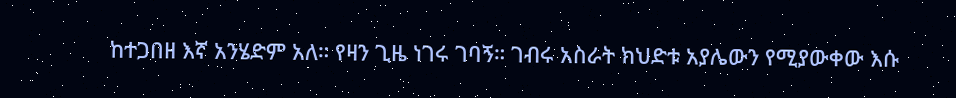ከተጋበዘ እኛ አንሄድም አለ። የዛን ጊዜ ነገሩ ገባኝ። ገብሩ አስራት ክህድቱ አያሌውን የሚያውቀው እሱ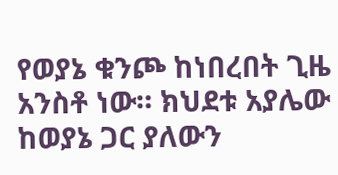የወያኔ ቁንጮ ከነበረበት ጊዜ አንስቶ ነው። ክህደቱ አያሌው ከወያኔ ጋር ያለውን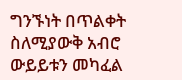ግንኙነት በጥልቀት ስለሚያውቅ አብሮ ውይይቱን መካፈል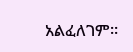አልፈለገም።